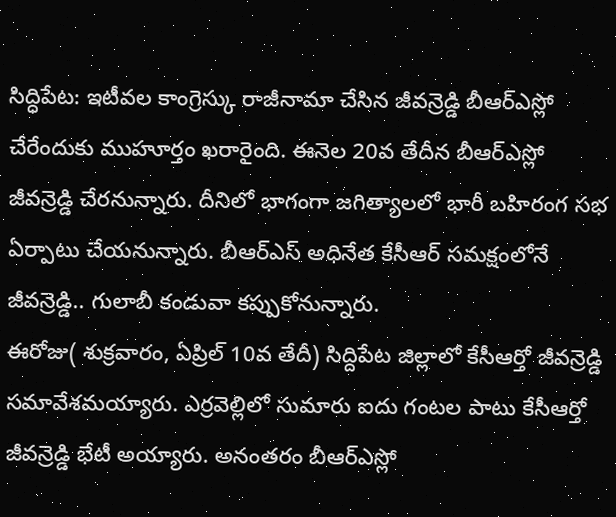సిద్ధిపేట: ఇటీవల కాంగ్రెస్కు రాజీనామా చేసిన జీవన్రెడ్డి బీఆర్ఎస్లో చేరేందుకు ముహూర్తం ఖరారైంది. ఈనెల 20వ తేదీన బీఆర్ఎస్లో జీవన్రెడ్డి చేరనున్నారు. దీనిలో భాగంగా జగిత్యాలలో భారీ బహిరంగ సభ ఏర్పాటు చేయనున్నారు. బీఆర్ఎస్ అధినేత కేసీఆర్ సమక్షంలోనే జీవన్రెడ్డి.. గులాబీ కండువా కప్పుకోనున్నారు.
ఈరోజు( శుక్రవారం, ఏప్రిల్ 10వ తేదీ) సిద్దిపేట జిల్లాలో కేసీఆర్తో జీవన్రెడ్డి సమావేశమయ్యారు. ఎర్రవెల్లిలో సుమారు ఐదు గంటల పాటు కేసీఆర్తో జీవన్రెడ్డి భేటీ అయ్యారు. అనంతరం బీఆర్ఎస్లో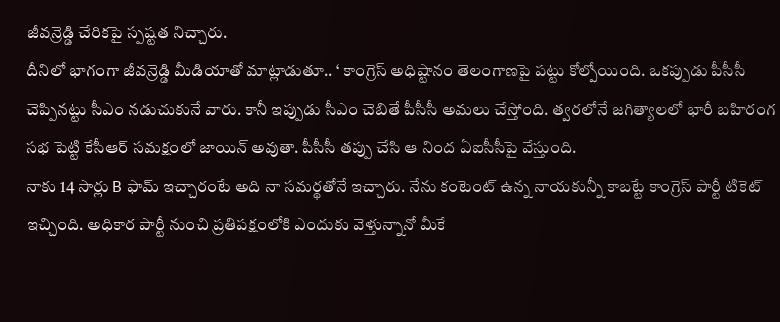జీవన్రెడ్డి చేరికపై స్పష్టత నిచ్చారు.
దీనిలో భాగంగా జీవన్రెడ్డి మీడియాతో మాట్లాడుతూ.. ‘ కాంగ్రెస్ అధిష్టానం తెలంగాణపై పట్టు కోల్పోయింది. ఒకప్పుడు పీసీసీ చెప్పినట్టు సీఎం నడుచుకునే వారు. కానీ ఇప్పుడు సీఎం చెబితే పీసీసీ అమలు చేస్తోంది. త్వరలోనే జగిత్యాలలో భారీ బహిరంగ సభ పెట్టి కేసీఆర్ సమక్షంలో జాయిన్ అవుతా. పీసీసీ తప్పు చేసి ఆ నింద ఏఐసీసీపై వేస్తుంది.
నాకు 14 సార్లు B ఫామ్ ఇచ్చారంటే అది నా సమర్థతోనే ఇచ్చారు. నేను కంటెంట్ ఉన్న నాయకున్నీ కాబట్టే కాంగ్రెస్ పార్టీ టికెట్ ఇచ్చింది. అధికార పార్టీ నుంచి ప్రతిపక్షంలోకి ఎందుకు వెళ్తున్నానో మీకే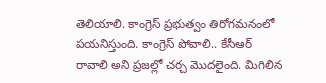తెలియాలి. కాంగ్రెస్ ప్రభుత్వం తిరోగమనంలో పయనిస్తుంది. కాంగ్రెస్ పోవాలి.. కేసీఆర్ రావాలి అని ప్రజల్లో చర్చ మొదలైంది. మిగిలిన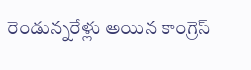రెండున్నరేళ్లు అయిన కాంగ్రెస్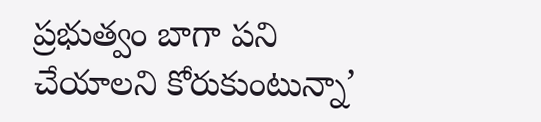ప్రభుత్వం బాగా పని చేయాలని కోరుకుంటున్నా’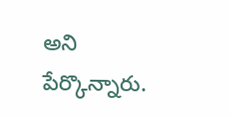అని పేర్కొన్నారు.